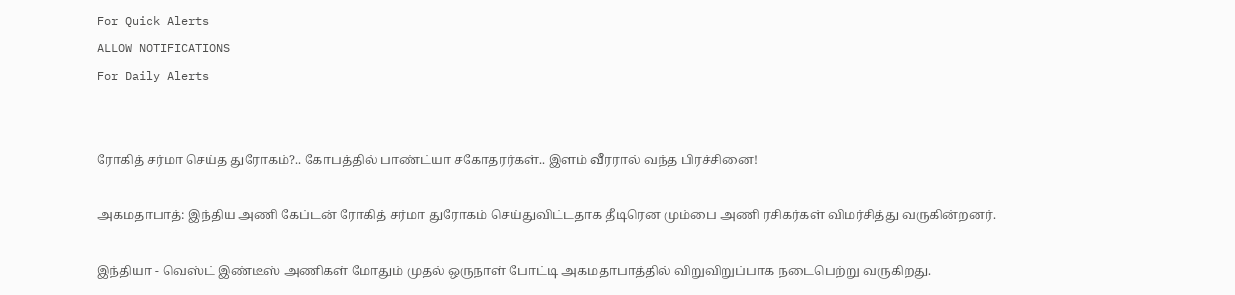For Quick Alerts
ALLOW NOTIFICATIONS
For Daily Alerts


ரோகித் சர்மா செய்த துரோகம்?.. கோபத்தில் பாண்ட்யா சகோதரர்கள்.. இளம் வீரரால் வந்த பிரச்சினை!

அகமதாபாத்: இந்திய அணி கேப்டன் ரோகித் சர்மா துரோகம் செய்துவிட்டதாக தீடிரென மும்பை அணி ரசிகர்கள் விமர்சித்து வருகின்றனர்.

இந்தியா - வெஸ்ட் இண்டீஸ் அணிகள் மோதும் முதல் ஒருநாள் போட்டி அகமதாபாத்தில் விறுவிறுப்பாக நடைபெற்று வருகிறது.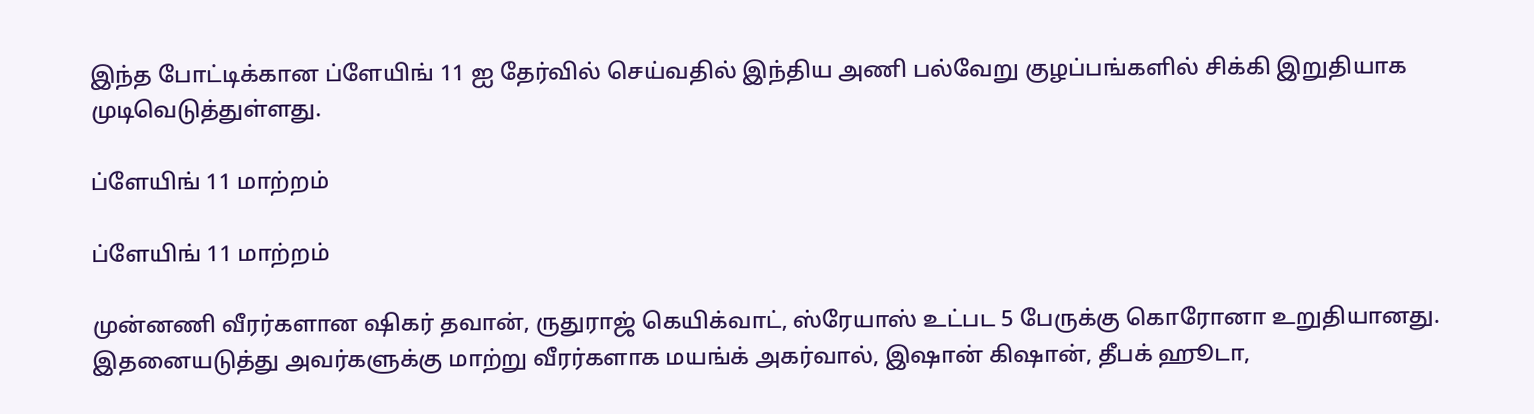இந்த போட்டிக்கான ப்ளேயிங் 11 ஐ தேர்வில் செய்வதில் இந்திய அணி பல்வேறு குழப்பங்களில் சிக்கி இறுதியாக முடிவெடுத்துள்ளது.

ப்ளேயிங் 11 மாற்றம்

ப்ளேயிங் 11 மாற்றம்

முன்னணி வீரர்களான ஷிகர் தவான், ருதுராஜ் கெயிக்வாட், ஸ்ரேயாஸ் உட்பட 5 பேருக்கு கொரோனா உறுதியானது. இதனையடுத்து அவர்களுக்கு மாற்று வீரர்களாக மயங்க் அகர்வால், இஷான் கிஷான், தீபக் ஹூடா,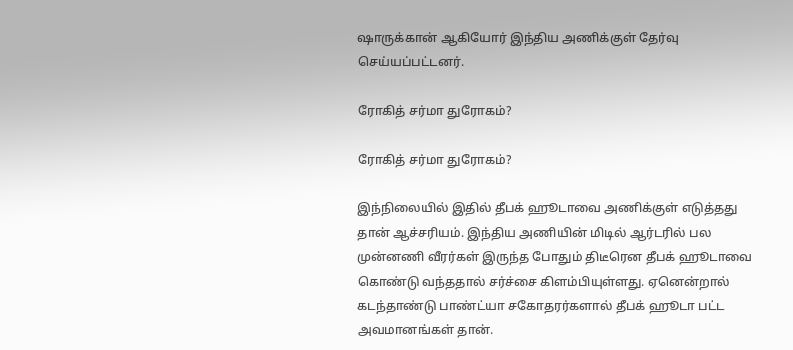ஷாருக்கான் ஆகியோர் இந்திய அணிக்குள் தேர்வு செய்யப்பட்டனர்.

ரோகித் சர்மா துரோகம்?

ரோகித் சர்மா துரோகம்?

இந்நிலையில் இதில் தீபக் ஹூடாவை அணிக்குள் எடுத்தது தான் ஆச்சரியம். இந்திய அணியின் மிடில் ஆர்டரில் பல முன்னணி வீரர்கள் இருந்த போதும் திடீரென தீபக் ஹூடாவை கொண்டு வந்ததால் சர்ச்சை கிளம்பியுள்ளது. ஏனென்றால் கடந்தாண்டு பாண்ட்யா சகோதரர்களால் தீபக் ஹூடா பட்ட அவமானங்கள் தான்.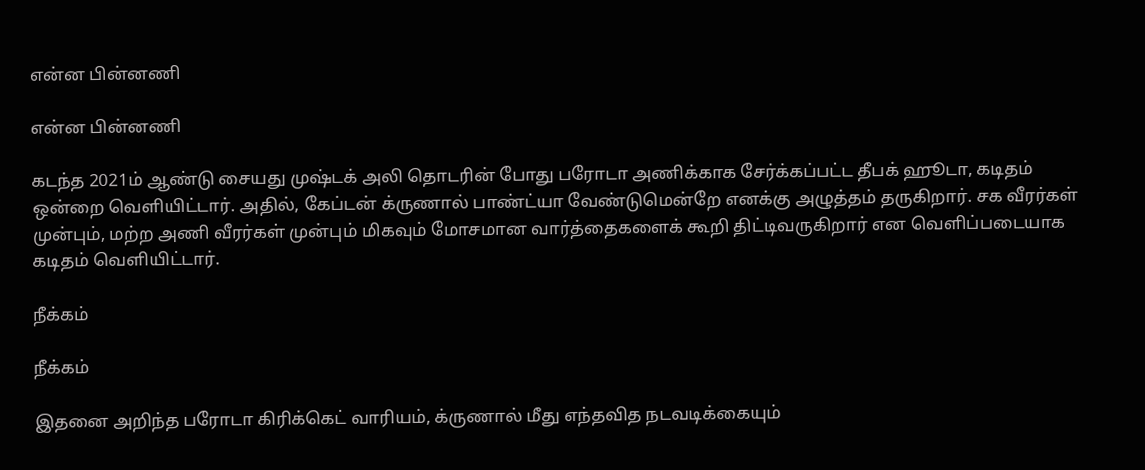என்ன பின்னணி

என்ன பின்னணி

கடந்த 2021ம் ஆண்டு சையது முஷ்டக் அலி தொடரின் போது பரோடா அணிக்காக சேர்க்கப்பட்ட தீபக் ஹூடா, கடிதம் ஒன்றை வெளியிட்டார். அதில், கேப்டன் க்ருணால் பாண்ட்யா வேண்டுமென்றே எனக்கு அழுத்தம் தருகிறார். சக வீரர்கள் முன்பும், மற்ற அணி வீரர்கள் முன்பும் மிகவும் மோசமான வார்த்தைகளைக் கூறி திட்டிவருகிறார் என வெளிப்படையாக கடிதம் வெளியிட்டார்.

நீக்கம்

நீக்கம்

இதனை அறிந்த பரோடா கிரிக்கெட் வாரியம், க்ருணால் மீது எந்தவித நடவடிக்கையும்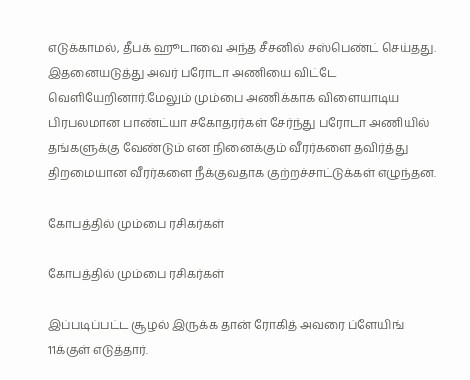எடுக்காமல், தீபக் ஹூடாவை அந்த சீசனில் சஸ்பெண்ட் செய்தது. இதனையடுத்து அவர் பரோடா அணியை விட்டே வெளியேறினார்.மேலும் மும்பை அணிக்காக விளையாடிய பிரபலமான பாண்ட்யா சகோதரர்கள் சேர்ந்து பரோடா அணியில் தங்களுக்கு வேண்டும் என நினைக்கும் வீரர்களை தவிர்த்து திறமையான வீரர்களை நீக்குவதாக குற்றச்சாட்டுக்கள் எழுந்தன.

கோபத்தில் மும்பை ரசிகர்கள்

கோபத்தில் மும்பை ரசிகர்கள்

இப்படிப்பட்ட சூழல் இருக்க தான் ரோகித் அவரை ப்ளேயிங் 11க்குள் எடுத்தார்.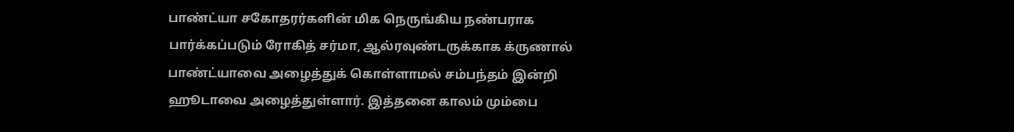பாண்ட்யா சகோதரர்களின் மிக நெருங்கிய நண்பராக பார்க்கப்படும் ரோகித் சர்மா, ஆல்ரவுண்டருக்காக க்ருணால் பாண்ட்யாவை அழைத்துக் கொள்ளாமல் சம்பந்தம் இன்றி ஹூடாவை அழைத்துள்ளார். இத்தனை காலம் மும்பை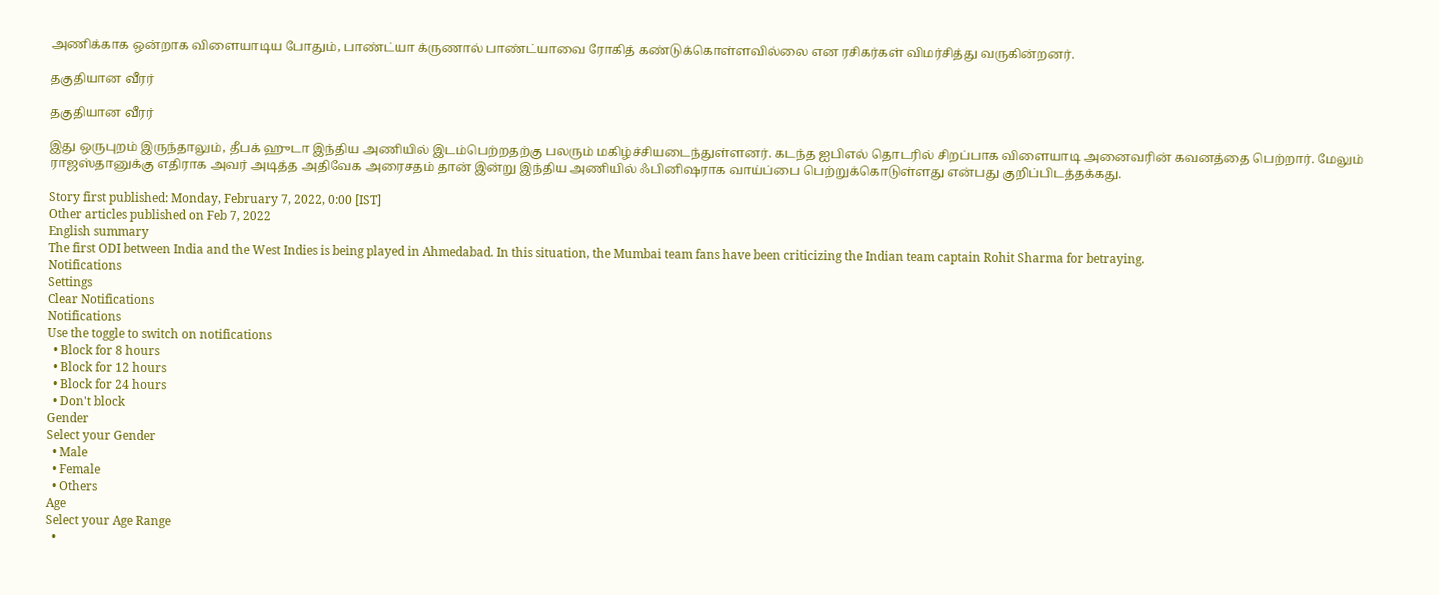அணிக்காக ஒன்றாக விளையாடிய போதும், பாண்ட்யா க்ருணால் பாண்ட்யாவை ரோகித் கண்டுக்கொள்ளவில்லை என ரசிகர்கள் விமர்சித்து வருகின்றனர்.

தகுதியான வீரர்

தகுதியான வீரர்

இது ஒருபுறம் இருந்தாலும், தீபக் ஹுடா இந்திய அணியில் இடம்பெற்றதற்கு பலரும் மகிழ்ச்சியடைந்துள்ளனர். கடந்த ஐபிஎல் தொடரில் சிறப்பாக விளையாடி அனைவரின் கவனத்தை பெற்றார். மேலும் ராஜஸ்தானுக்கு எதிராக அவர் அடித்த அதிவேக அரைசதம் தான் இன்று இந்திய அணியில் ஃபினிஷராக வாய்ப்பை பெற்றுக்கொடுள்ளது என்பது குறிப்பிடத்தக்கது.

Story first published: Monday, February 7, 2022, 0:00 [IST]
Other articles published on Feb 7, 2022
English summary
The first ODI between India and the West Indies is being played in Ahmedabad. In this situation, the Mumbai team fans have been criticizing the Indian team captain Rohit Sharma for betraying.
Notifications
Settings
Clear Notifications
Notifications
Use the toggle to switch on notifications
  • Block for 8 hours
  • Block for 12 hours
  • Block for 24 hours
  • Don't block
Gender
Select your Gender
  • Male
  • Female
  • Others
Age
Select your Age Range
  •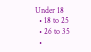Under 18
  • 18 to 25
  • 26 to 35
  •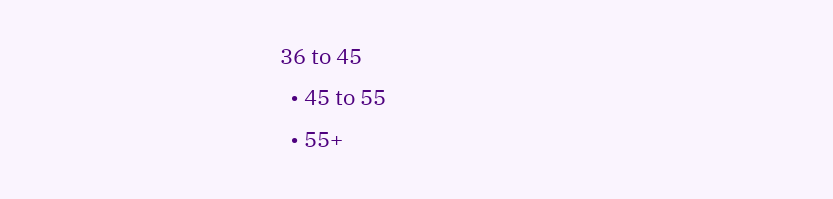36 to 45
  • 45 to 55
  • 55+